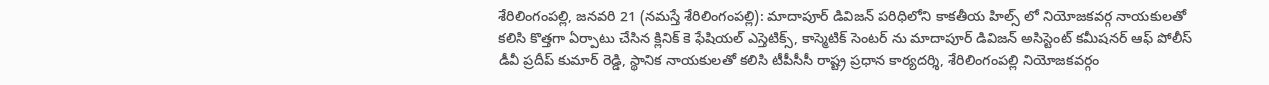శేరిలింగంపల్లి, జనవరి 21 (నమస్తే శేరిలింగంపల్లి): మాదాపూర్ డివిజన్ పరిధిలోని కాకతీయ హిల్స్ లో నియోజకవర్గ నాయకులతో కలిసి కొత్తగా ఏర్పాటు చేసిన క్లినిక్ కె ఫేషియల్ ఎస్తెటిక్స్, కాస్మెటిక్ సెంటర్ ను మాదాపూర్ డివిజన్ అసిస్టెంట్ కమీషనర్ ఆఫ్ పోలీస్ డీవీ ప్రదీప్ కుమార్ రెడ్డి, స్థానిక నాయకులతో కలిసి టీపీసీసీ రాష్ట్ర ప్రధాన కార్యదర్శి, శేరిలింగంపల్లి నియోజకవర్గం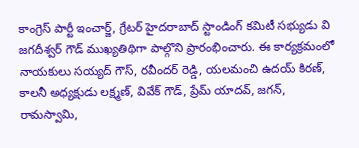కాంగ్రెస్ పార్టీ ఇంచార్జ్, గ్రేటర్ హైదరాబాద్ స్టాండింగ్ కమిటీ సభ్యుడు వి జగదీశ్వర్ గౌడ్ ముఖ్యతిథిగా పాల్గొని ప్రారంభించారు. ఈ కార్యక్రమంలో నాయకులు సయ్యద్ గౌస్, రవీందర్ రెడ్డి, యలమంచి ఉదయ్ కిరణ్, కాలనీ అధ్యక్షుడు లక్ష్మణ్, వివేక్ గౌడ్, ప్రేమ్ యాదవ్, జగన్, రామస్వామి,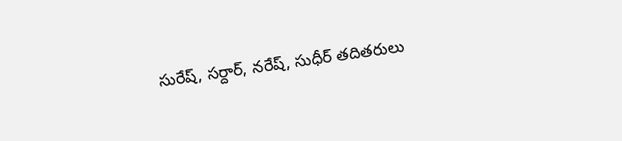సురేష్, సర్దార్, నరేష్, సుధీర్ తదితరులు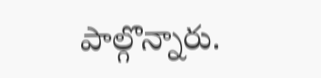పాల్గొన్నారు.